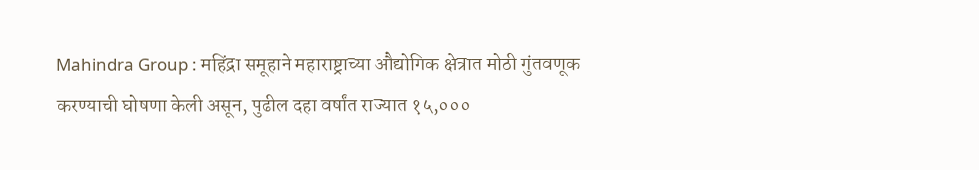Mahindra Group : महिंद्रा समूहाने महाराष्ट्राच्या औद्योगिक क्षेत्रात मोठी गुंतवणूक करण्याची घोषणा केली असून, पुढील दहा वर्षांत राज्यात १५,०००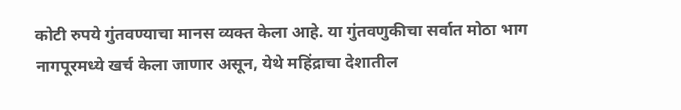कोटी रुपये गुंतवण्याचा मानस व्यक्त केला आहे. या गुंतवणुकीचा सर्वात मोठा भाग नागपूरमध्ये खर्च केला जाणार असून, येथे महिंद्राचा देशातील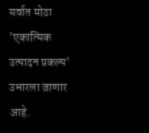सर्वात मोठा 'एकात्मिक उत्पादन प्रकल्प' उभारला जाणार आहे.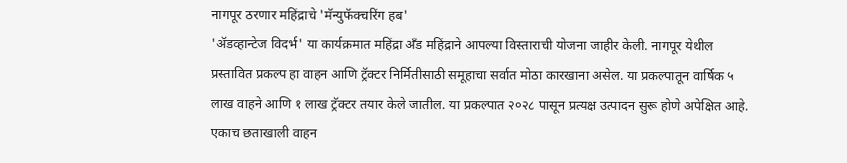नागपूर ठरणार महिंद्राचे 'मॅन्युफॅक्चरिंग हब'
'ॲडव्हान्टेज विदर्भ' या कार्यक्रमात महिंद्रा अँड महिंद्राने आपल्या विस्ताराची योजना जाहीर केली. नागपूर येथील प्रस्तावित प्रकल्प हा वाहन आणि ट्रॅक्टर निर्मितीसाठी समूहाचा सर्वात मोठा कारखाना असेल. या प्रकल्पातून वार्षिक ५ लाख वाहने आणि १ लाख ट्रॅक्टर तयार केले जातील. या प्रकल्पात २०२८ पासून प्रत्यक्ष उत्पादन सुरू होणे अपेक्षित आहे. एकाच छताखाली वाहन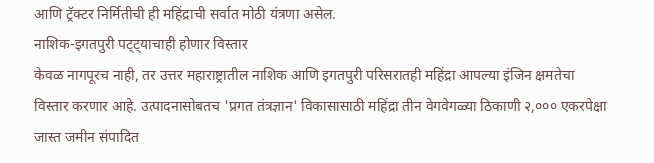आणि ट्रॅक्टर निर्मितीची ही महिंद्राची सर्वात मोठी यंत्रणा असेल.
नाशिक-इगतपुरी पट्ट्याचाही होणार विस्तार
केवळ नागपूरच नाही, तर उत्तर महाराष्ट्रातील नाशिक आणि इगतपुरी परिसरातही महिंद्रा आपल्या इंजिन क्षमतेचा विस्तार करणार आहे. उत्पादनासोबतच 'प्रगत तंत्रज्ञान' विकासासाठी महिंद्रा तीन वेगवेगळ्या ठिकाणी २,००० एकरपेक्षा जास्त जमीन संपादित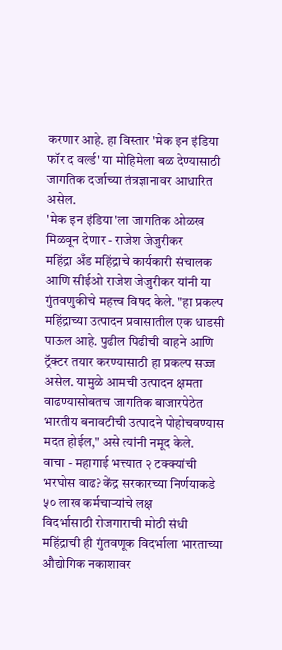करणार आहे. हा विस्तार 'मेक इन इंडिया फॉर द वर्ल्ड' या मोहिमेला बळ देण्यासाठी जागतिक दर्जाच्या तंत्रज्ञानावर आधारित असेल.
'मेक इन इंडिया'ला जागतिक ओळख मिळवून देणार - राजेश जेजुरीकर
महिंद्रा अँड महिंद्राचे कार्यकारी संचालक आणि सीईओ राजेश जेजुरीकर यांनी या गुंतवणुकीचे महत्त्व विषद केले. "हा प्रकल्प महिंद्राच्या उत्पादन प्रवासातील एक धाडसी पाऊल आहे. पुढील पिढीची वाहने आणि ट्रॅक्टर तयार करण्यासाठी हा प्रकल्प सज्ज असेल. यामुळे आमची उत्पादन क्षमता वाढण्यासोबतच जागतिक बाजारपेठेत भारतीय बनावटीची उत्पादने पोहोचवण्यास मदत होईल," असे त्यांनी नमूद केले.
वाचा - महागाई भत्त्यात २ टक्क्यांची भरघोस वाढ? केंद्र सरकारच्या निर्णयाकडे ५० लाख कर्मचाऱ्यांचे लक्ष
विदर्भासाठी रोजगाराची मोठी संधी
महिंद्राची ही गुंतवणूक विदर्भाला भारताच्या औद्योगिक नकाशावर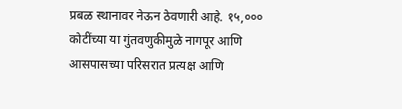प्रबळ स्थानावर नेऊन ठेवणारी आहे. १५,००० कोटींच्या या गुंतवणुकीमुळे नागपूर आणि आसपासच्या परिसरात प्रत्यक्ष आणि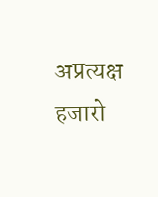अप्रत्यक्ष हजारो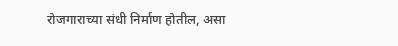रोजगाराच्या संधी निर्माण होतील, असा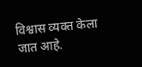विश्वास व्यक्त केला जात आहे.